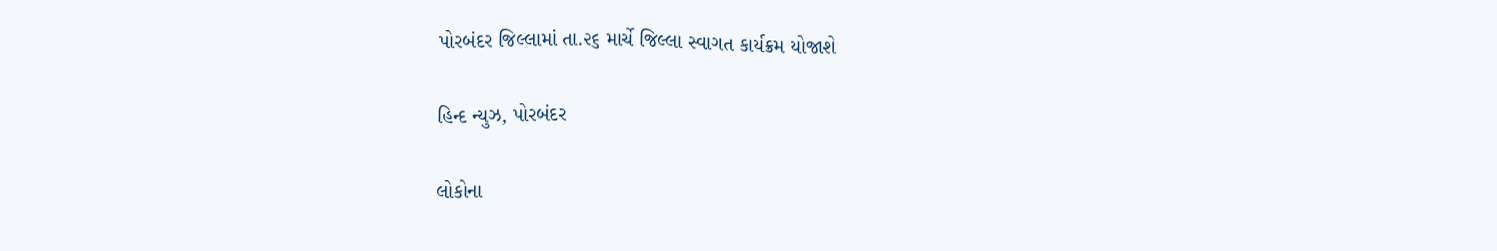પોરબંદર જિલ્લામાં તા.૨૬ માર્ચે જિલ્લા સ્વાગત કાર્યક્રમ યોજાશે

હિન્દ ન્યુઝ, પોરબંદર

લોકોના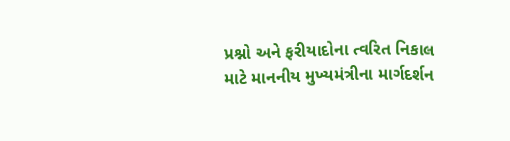પ્રશ્નો અને ફરીયાદોના ત્વરિત નિકાલ માટે માનનીય મુખ્યમંત્રીના માર્ગદર્શન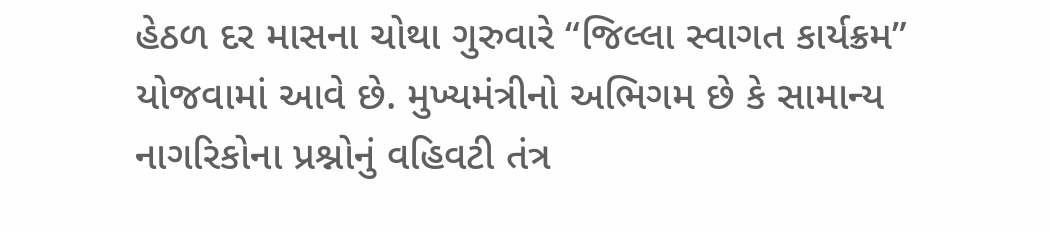હેઠળ દર માસના ચોથા ગુરુવારે “જિલ્લા સ્વાગત કાર્યક્રમ” યોજવામાં આવે છે. મુખ્યમંત્રીનો અભિગમ છે કે સામાન્ય નાગરિકોના પ્રશ્નોનું વહિવટી તંત્ર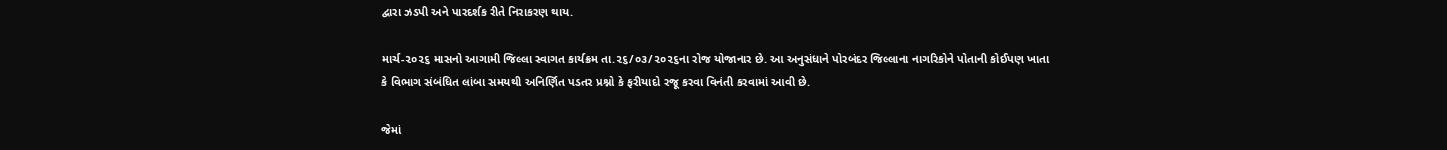દ્વારા ઝડપી અને પારદર્શક રીતે નિરાકરણ થાય.

માર્ચ-૨૦૨૬ માસનો આગામી જિલ્લા સ્વાગત કાર્યક્રમ તા.૨૬/૦૩/૨૦૨૬ના રોજ યોજાનાર છે. આ અનુસંધાને પોરબંદર જિલ્લાના નાગરિકોને પોતાની કોઈપણ ખાતા કે વિભાગ સંબંધિત લાંબા સમયથી અનિર્ણિત પડતર પ્રશ્નો કે ફરીયાદો રજૂ કરવા વિનંતી કરવામાં આવી છે.

જેમાં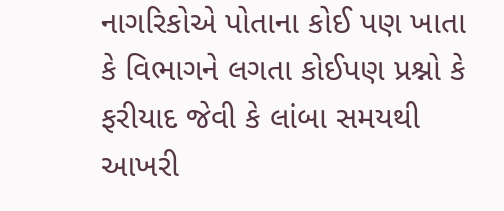નાગરિકોએ પોતાના કોઈ પણ ખાતા કે વિભાગને લગતા કોઈપણ પ્રશ્નો કે ફરીયાદ જેવી કે લાંબા સમયથી આખરી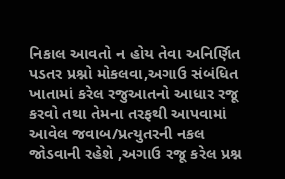નિકાલ આવતો ન હોય તેવા અનિર્ણિત પડતર પ્રશ્નો મોકલવા,અગાઉ સંબંધિત ખાતામાં કરેલ રજુઆતનો આધાર રજૂ કરવો તથા તેમના તરફથી આપવામાં આવેલ જવાબ/પ્રત્યુતરની નકલ જોડવાની રહેશે ,અગાઉ રજૂ કરેલ પ્રશ્ન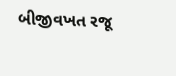બીજીવખત રજૂ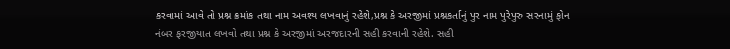કરવામાં આવે તો પ્રશ્ન ક્રમાંક તથા નામ અવશ્ય લખવાનું રહેશે,પ્રશ્ન કે અરજીમાં પ્રશ્નકર્તાનું પુર નામ પુરેપુરુ સરનામું ફોન નંબર ફરજીયાત લખવો તથા પ્રશ્ન કે અરજીમાં અરજદારની સહી કરવાની રહેશે. સહી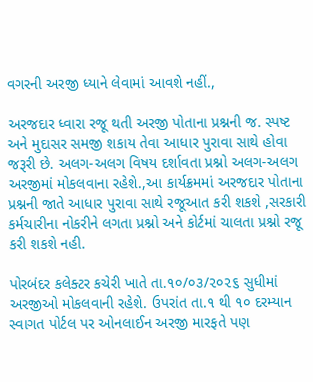વગરની અરજી ધ્યાને લેવામાં આવશે નહીં.,

અરજદાર ધ્વારા રજૂ થતી અરજી પોતાના પ્રશ્નની જ. સ્પષ્ટ અને મુદાસર સમજી શકાય તેવા આધાર પુરાવા સાથે હોવા જરૂરી છે. અલગ-અલગ વિષય દર્શાવતા પ્રશ્નો અલગ-અલગ અરજીમાં મોકલવાના રહેશે.,આ કાર્યક્રમમાં અરજદાર પોતાના પ્રશ્નની જાતે આધાર પુરાવા સાથે રજૂઆત કરી શકશે ,સરકારી કર્મચારીના નોકરીને લગતા પ્રશ્નો અને કોર્ટમાં ચાલતા પ્રશ્નો રજૂ કરી શકશે નહી.

પોરબંદર કલેક્ટર કચેરી ખાતે તા.૧૦/૦૩/૨૦૨૬ સુધીમાં અરજીઓ મોકલવાની રહેશે. ઉપરાંત તા.૧ થી ૧૦ દરમ્યાન સ્વાગત પોર્ટલ પર ઓનલાઈન અરજી મારફતે પણ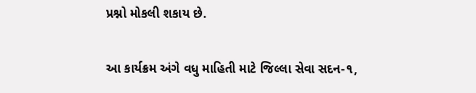પ્રશ્નો મોકલી શકાય છે.

આ કાર્યક્રમ અંગે વધુ માહિતી માટે જિલ્લા સેવા સદન-૧,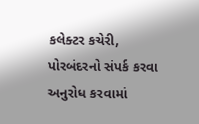કલેક્ટર કચેરી, પોરબંદરનો સંપર્ક કરવા અનુરોધ કરવામાં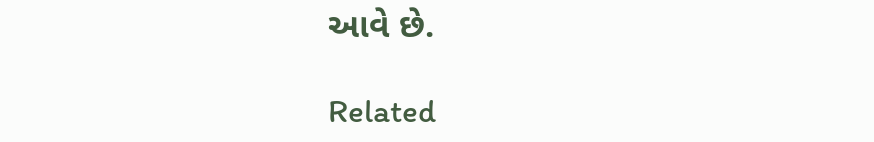આવે છે.

Related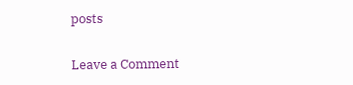posts

Leave a Comment